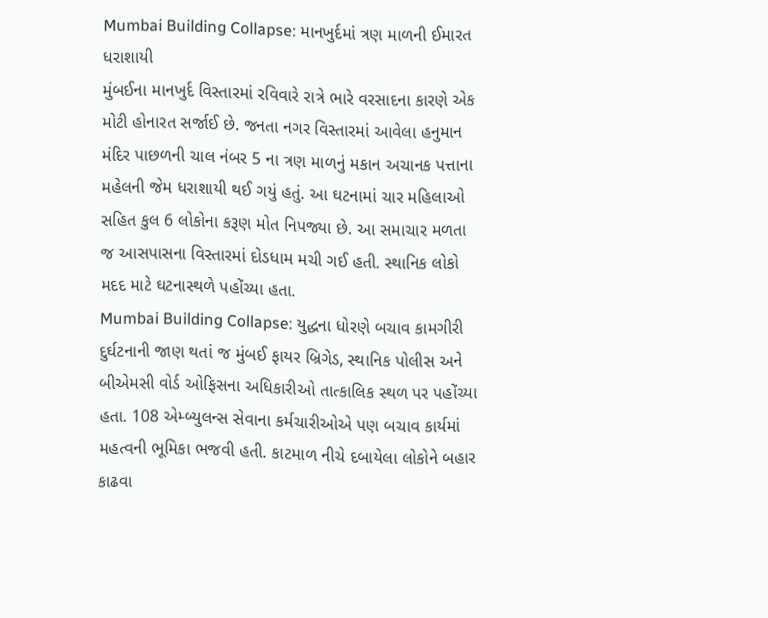Mumbai Building Collapse: માનખુર્દમાં ત્રણ માળની ઈમારત ધરાશાયી
મુંબઈના માનખુર્દ વિસ્તારમાં રવિવારે રાત્રે ભારે વરસાદના કારણે એક મોટી હોનારત સર્જાઈ છે. જનતા નગર વિસ્તારમાં આવેલા હનુમાન મંદિર પાછળની ચાલ નંબર 5 ના ત્રણ માળનું મકાન અચાનક પત્તાના મહેલની જેમ ધરાશાયી થઈ ગયું હતું. આ ઘટનામાં ચાર મહિલાઓ સહિત કુલ 6 લોકોના કરૂણ મોત નિપજ્યા છે. આ સમાચાર મળતા જ આસપાસના વિસ્તારમાં દોડધામ મચી ગઈ હતી. સ્થાનિક લોકો મદદ માટે ઘટનાસ્થળે પહોંચ્યા હતા.
Mumbai Building Collapse: યુદ્ધના ધોરણે બચાવ કામગીરી
દુર્ઘટનાની જાણ થતાં જ મુંબઈ ફાયર બ્રિગેડ, સ્થાનિક પોલીસ અને બીએમસી વોર્ડ ઓફિસના અધિકારીઓ તાત્કાલિક સ્થળ પર પહોંચ્યા હતા. 108 એમ્બ્યુલન્સ સેવાના કર્મચારીઓએ પણ બચાવ કાર્યમાં મહત્વની ભૂમિકા ભજવી હતી. કાટમાળ નીચે દબાયેલા લોકોને બહાર કાઢવા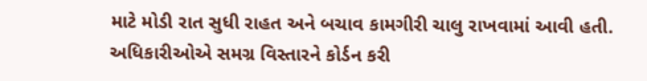માટે મોડી રાત સુધી રાહત અને બચાવ કામગીરી ચાલુ રાખવામાં આવી હતી. અધિકારીઓએ સમગ્ર વિસ્તારને કોર્ડન કરી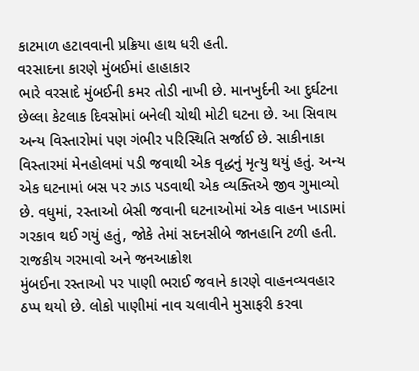કાટમાળ હટાવવાની પ્રક્રિયા હાથ ધરી હતી.
વરસાદના કારણે મુંબઈમાં હાહાકાર
ભારે વરસાદે મુંબઈની કમર તોડી નાખી છે. માનખુર્દની આ દુર્ઘટના છેલ્લા કેટલાક દિવસોમાં બનેલી ચોથી મોટી ઘટના છે. આ સિવાય અન્ય વિસ્તારોમાં પણ ગંભીર પરિસ્થિતિ સર્જાઈ છે. સાકીનાકા વિસ્તારમાં મેનહોલમાં પડી જવાથી એક વૃદ્ધનું મૃત્યુ થયું હતું. અન્ય એક ઘટનામાં બસ પર ઝાડ પડવાથી એક વ્યક્તિએ જીવ ગુમાવ્યો છે. વધુમાં, રસ્તાઓ બેસી જવાની ઘટનાઓમાં એક વાહન ખાડામાં ગરકાવ થઈ ગયું હતું, જોકે તેમાં સદનસીબે જાનહાનિ ટળી હતી.
રાજકીય ગરમાવો અને જનઆક્રોશ
મુંબઈના રસ્તાઓ પર પાણી ભરાઈ જવાને કારણે વાહનવ્યવહાર ઠપ્પ થયો છે. લોકો પાણીમાં નાવ ચલાવીને મુસાફરી કરવા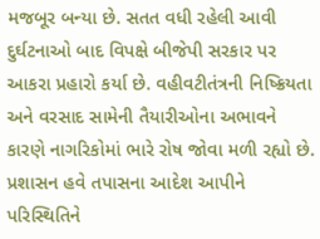મજબૂર બન્યા છે. સતત વધી રહેલી આવી દુર્ઘટનાઓ બાદ વિપક્ષે બીજેપી સરકાર પર આકરા પ્રહારો કર્યા છે. વહીવટીતંત્રની નિષ્ક્રિયતા અને વરસાદ સામેની તૈયારીઓના અભાવને કારણે નાગરિકોમાં ભારે રોષ જોવા મળી રહ્યો છે. પ્રશાસન હવે તપાસના આદેશ આપીને પરિસ્થિતિને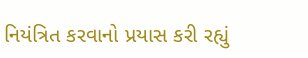નિયંત્રિત કરવાનો પ્રયાસ કરી રહ્યું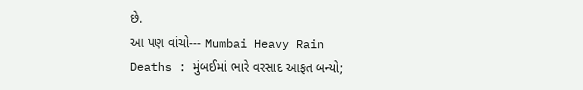છે.
આ પણ વાંચો--- Mumbai Heavy Rain Deaths : મુંબઈમાં ભારે વરસાદ આફત બન્યો;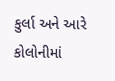કુર્લા અને આરે કોલોનીમાં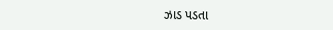ઝાડ પડતા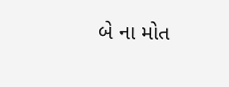બે ના મોત